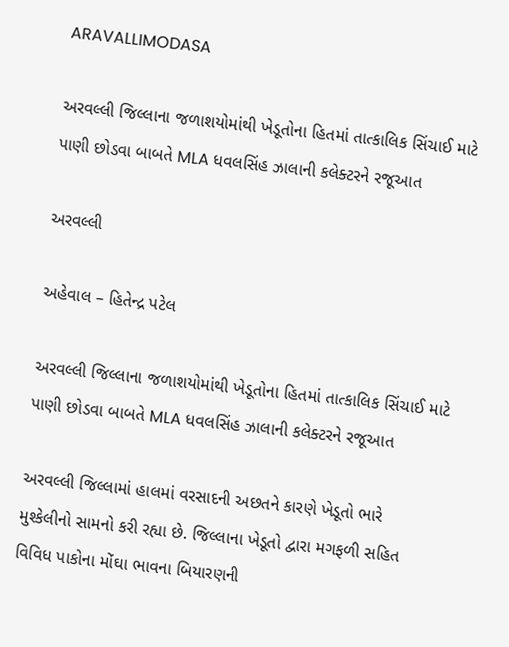ARAVALLIMODASA

અરવલ્લી જિલ્લાના જળાશયોમાંથી ખેડૂતોના હિતમાં તાત્કાલિક સિંચાઈ માટે પાણી છોડવા બાબતે MLA ધવલસિંહ ઝાલાની કલેક્ટરને રજૂઆત

અરવલ્લી

અહેવાલ – હિતેન્દ્ર પટેલ

અરવલ્લી જિલ્લાના જળાશયોમાંથી ખેડૂતોના હિતમાં તાત્કાલિક સિંચાઈ માટે પાણી છોડવા બાબતે MLA ધવલસિંહ ઝાલાની કલેક્ટરને રજૂઆત

અરવલ્લી જિલ્લામાં હાલમાં વરસાદની અછતને કારણે ખેડૂતો ભારે મુશ્કેલીનો સામનો કરી રહ્યા છે. જિલ્લાના ખેડૂતો દ્વારા મગફળી સહિત વિવિધ પાકોના મોંઘા ભાવના બિયારણની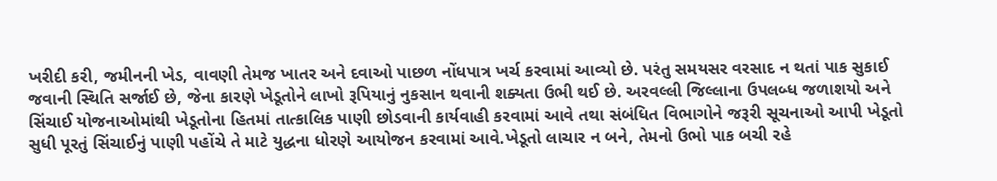ખરીદી કરી, જમીનની ખેડ, વાવણી તેમજ ખાતર અને દવાઓ પાછળ નોંધપાત્ર ખર્ચ કરવામાં આવ્યો છે. પરંતુ સમયસર વરસાદ ન થતાં પાક સુકાઈ જવાની સ્થિતિ સર્જાઈ છે, જેના કારણે ખેડૂતોને લાખો રૂપિયાનું નુકસાન થવાની શક્યતા ઉભી થઈ છે. અરવલ્લી જિલ્લાના ઉપલબ્ધ જળાશયો અને સિંચાઈ યોજનાઓમાંથી ખેડૂતોના હિતમાં તાત્કાલિક પાણી છોડવાની કાર્યવાહી કરવામાં આવે તથા સંબંધિત વિભાગોને જરૂરી સૂચનાઓ આપી ખેડૂતો સુધી પૂરતું સિંચાઈનું પાણી પહોંચે તે માટે યુદ્ધના ધોરણે આયોજન કરવામાં આવે.ખેડૂતો લાચાર ન બને, તેમનો ઉભો પાક બચી રહે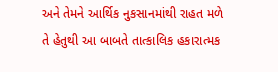અને તેમને આર્થિક નુકસાનમાંથી રાહત મળે તે હેતુથી આ બાબતે તાત્કાલિક હકારાત્મક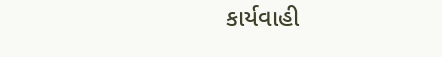કાર્યવાહી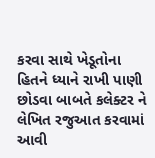કરવા સાથે ખેડૂતોના હિતને ધ્યાને રાખી પાણી છોડવા બાબતે કલેક્ટર ને લેખિત રજુઆત કરવામાં આવી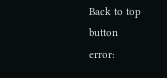Back to top button
error: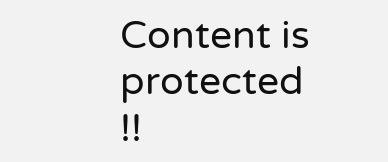Content is protected !!